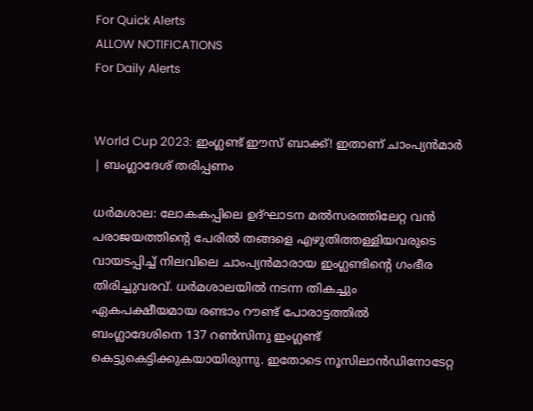For Quick Alerts
ALLOW NOTIFICATIONS
For Daily Alerts


World Cup 2023: ഇംഗ്ലണ്ട് ഈസ് ബാക്ക്! ഇതാണ് ചാംപ്യന്‍മാര്‍ | ബംഗ്ലാദേശ് തരിപ്പണം

ധര്‍മശാല: ലോകകപ്പിലെ ഉദ്ഘാടന മല്‍സരത്തിലേറ്റ വന്‍ പരാജയത്തിന്റെ പേരില്‍ തങ്ങളെ എഴുതിത്തള്ളിയവരുടെ വായടപ്പിച്ച് നിലവിലെ ചാംപ്യന്‍മാരായ ഇംഗ്ലണ്ടിന്റെ ഗംഭീര തിരിച്ചുവരവ്. ധര്‍മശാലയില്‍ നടന്ന തികച്ചും ഏകപക്ഷീയമായ രണ്ടാം റൗണ്ട് പോരാട്ടത്തില്‍ ബംഗ്ലാദേശിനെ 137 റണ്‍സിനു ഇംഗ്ലണ്ട് കെട്ടുകെട്ടിക്കുകയായിരുന്നു. ഇതോടെ നൂസിലാന്‍ഡിനോടേറ്റ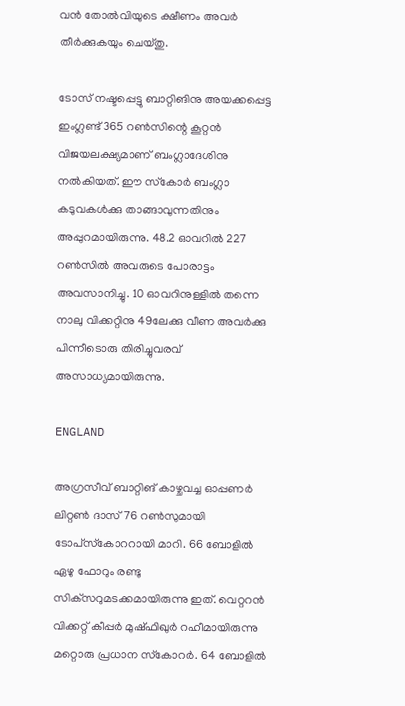വന്‍ തോല്‍വിയുടെ ക്ഷീണം അവര്‍ തീര്‍ക്കുകയും ചെയ്തു.

ടോസ് നഷ്ടപ്പെട്ടു ബാറ്റിങിനു അയക്കപ്പെട്ട ഇംഗ്ലണ്ട് 365 റണ്‍സിന്റെ കൂറ്റന്‍ വിജയലക്ഷ്യമാണ് ബംഗ്ലാദേശിനു നല്‍കിയത്. ഈ സ്‌കോര്‍ ബംഗ്ലാ കടുവകള്‍ക്കു താങ്ങാവുന്നതിനും അപ്പുറമായിരുന്നു. 48.2 ഓവറില്‍ 227 റണ്‍സില്‍ അവരുടെ പോരാട്ടം അവസാനിച്ചു. 10 ഓവറിനുള്ളില്‍ തന്നെ നാലു വിക്കറ്റിനു 49ലേക്കു വീണ അവര്‍ക്കു പിന്നീടൊരു തിരിച്ചുവരവ് അസാധ്യമായിരുന്നു.

ENGLAND

അഗ്രസീവ് ബാറ്റിങ് കാഴ്ചവച്ച ഓപ്പണര്‍ ലിറ്റണ്‍ ദാസ് 76 റണ്‍സുമായി ടോപ്‌സ്‌കോററായി മാറി. 66 ബോളില്‍ ഏഴു ഫോറും രണ്ടു സിക്‌സറുമടക്കമായിരുന്നു ഇത്. വെറ്ററന്‍ വിക്കറ്റ് കീപ്പര്‍ മുഷ്ഫിഖുര്‍ റഹീമായിരുന്നു മറ്റൊരു പ്രധാന സ്‌കോറര്‍. 64 ബോളില്‍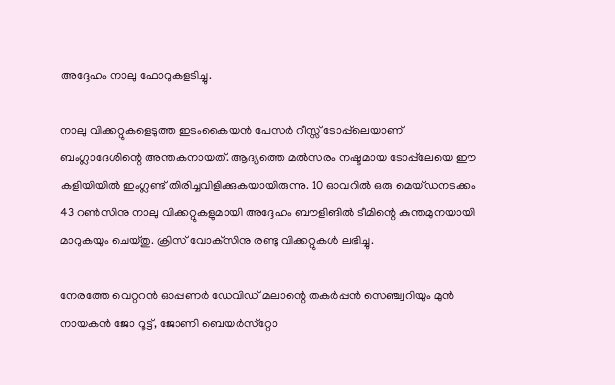അദ്ദേഹം നാലു ഫോറുകളടിച്ചു.

നാലു വിക്കറ്റുകളെടുത്ത ഇടംകൈയന്‍ പേസര്‍ റീസ്സ് ടോപ്പ്‌ലെയാണ് ബംഗ്ലാദേശിന്റെ അന്തകനായത്. ആദ്യത്തെ മല്‍സരം നഷ്ടമായ ടോപ്പ്‌ലേയെ ഈ കളിയിയില്‍ ഇംഗ്ലണ്ട് തിരിച്ചവിളിക്കുകയായിരുന്നു. 10 ഓവറില്‍ ഒരു മെയ്ഡനടക്കം 43 റണ്‍സിനു നാലു വിക്കറ്റുകളുമായി അദ്ദേഹം ബൗളിങില്‍ ടീമിന്റെ കുന്തമുനയായി മാറുകയും ചെയ്തു. ക്രിസ് വോക്‌സിനു രണ്ടു വിക്കറ്റുകള്‍ ലഭിച്ചു.

നേരത്തേ വെറ്ററന്‍ ഓപ്പണര്‍ ഡേവിഡ് മലാന്റെ തകര്‍പ്പന്‍ സെഞ്ച്വറിയും മുന്‍ നായകന്‍ ജോ റൂട്ട്, ജോണി ബെയര്‍സ്‌റ്റോ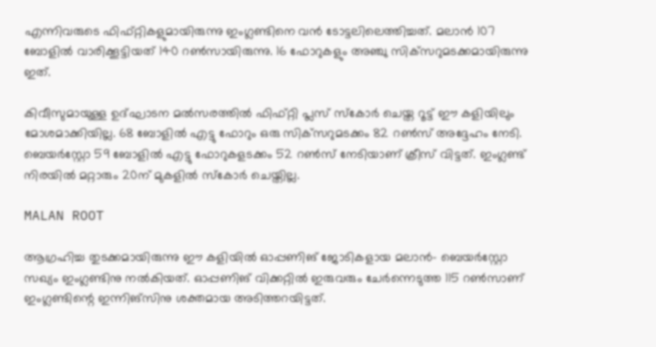എന്നിവരുടെ ഫിഫ്റ്റികളുമായിരുന്നു ഇംഗ്ലണ്ടിനെ വന്‍ ടോട്ടലിലെത്തിച്ചത്. മലാന്‍ 107 ബോളില്‍ വാരിക്കൂട്ടിയത് 140 റണ്‍സായിരുന്നു. 16 ഫോറുകളും അഞ്ചു സിക്‌സറുമടക്കമായിരുന്നു ഇത്.

കിവീസുമായുള്ള ഉദ്ഘാടന മല്‍സരത്തില്‍ ഫിഫ്റ്റി പ്ലസ് സ്‌കോര്‍ ചെയ്ത റൂട്ട് ഈ കളിയിലും മോശമാക്കിയില്ല. 68 ബോളില്‍ എട്ടു ഫോറും ഒരു സിക്‌സറുമടക്കം 82 റണ്‍സ് അദ്ദേഹം നേടി. ബെയര്‍‌സ്റ്റോ 59 ബോളില്‍ എട്ടു ഫോറുകളടക്കം 52 റണ്‍സ് നേടിയാണ് ക്രീസ് വിട്ടത്. ഇംഗ്ലണ്ട് നിരയില്‍ മറ്റാരും 20ന് മുകളില്‍ സ്‌കോര്‍ ചെയ്തില്ല.

MALAN ROOT

ആഗ്രഹിച്ച തുടക്കമായിരുന്നു ഈ കളിയില്‍ ഓപ്പണിങ് ജോടികളായ മലാന്‍- ബെയര്‍‌സ്റ്റോ സഖ്യം ഇംഗ്ലണ്ടിനു നല്‍കിയത്. ഓപ്പണിങ് വിക്കറ്റില്‍ ഇരുവരും ചേര്‍ന്നെടുത്ത 115 റണ്‍സാണ് ഇംഗ്ലണ്ടിന്റെ ഇന്നിങ്‌സിനു ശക്തമായ അടിത്തറയിട്ടത്.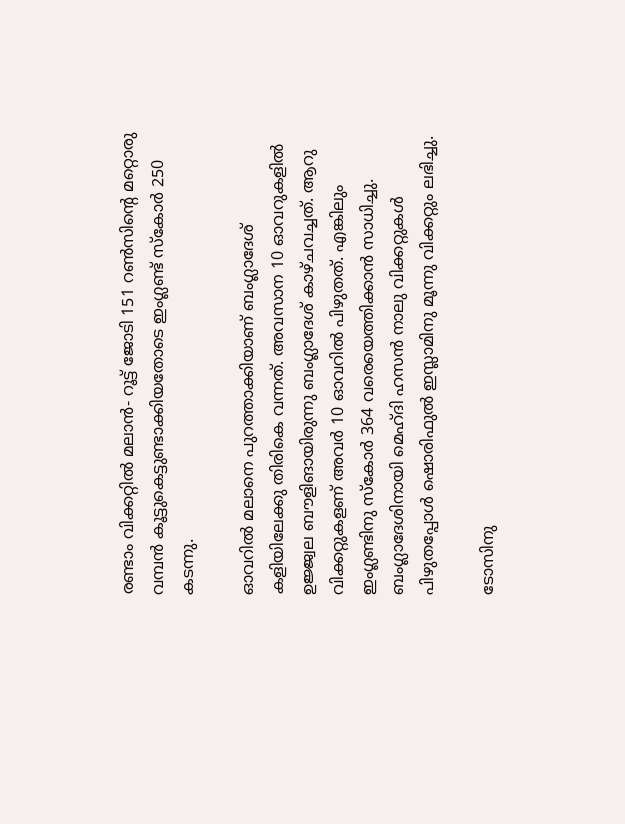രണ്ടാം വിക്കറ്റില്‍ മലാന്‍- റൂട്ട് ജോടി 151 റണ്‍സിന്റെ മറ്റൊരു വമ്പന്‍ കൂട്ടുകെട്ടുണ്ടാക്കിയതോടെ ഇംഗ്ലണ്ട് സ്‌കോര്‍ 250 കടന്നു.

ഓവറില്‍ മലാനെ പുറത്താക്കിയാണ് ബംഗ്ലാദേശ് കളിയിലേക്കു തിരികെ വന്നത്. അവസാന 10 ഓവറുകളില്‍ ഉജ്ജ്വല ബൗളിങായിരുന്നു ബംഗ്ലാദേശ് കാഴ്ചവച്ചത്. ആറു വിക്കറ്റുകളണ് അവര്‍ 10 ഓവറില്‍ പിഴുതത്. എങ്കിലും ഇംഗ്ലണ്ടിനു സ്‌കോര്‍ 364 വരെയെത്തിക്കാന്‍ സാധിച്ചു. ബംഗ്ലാദേശിനായി മെഹ്ദി ഹസന്‍ നാലു വിക്കറ്റുകള്‍ പിഴുതപ്പോള്‍ ഷൊരിഫുല്‍ ഇസ്ലാമിനു മൂന്നു വിക്കറ്റും ലഭിച്ചു.

ടോസിനു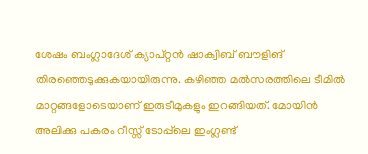ശേഷം ബംഗ്ലാദേശ് ക്യാപ്റ്റന്‍ ഷാക്വിബ് ബൗളിങ് തിരഞ്ഞെടുക്കുകയായിരുന്നു. കഴിഞ്ഞ മല്‍സരത്തിലെ ടീമില്‍ മാറ്റങ്ങളോടെയാണ് ഇരുടീമുകളും ഇറങ്ങിയത്. മോയിന്‍ അലിക്കു പകരം റീസ്സ് ടോപ്പ്‌ലെ ഇംഗ്ലണ്ട്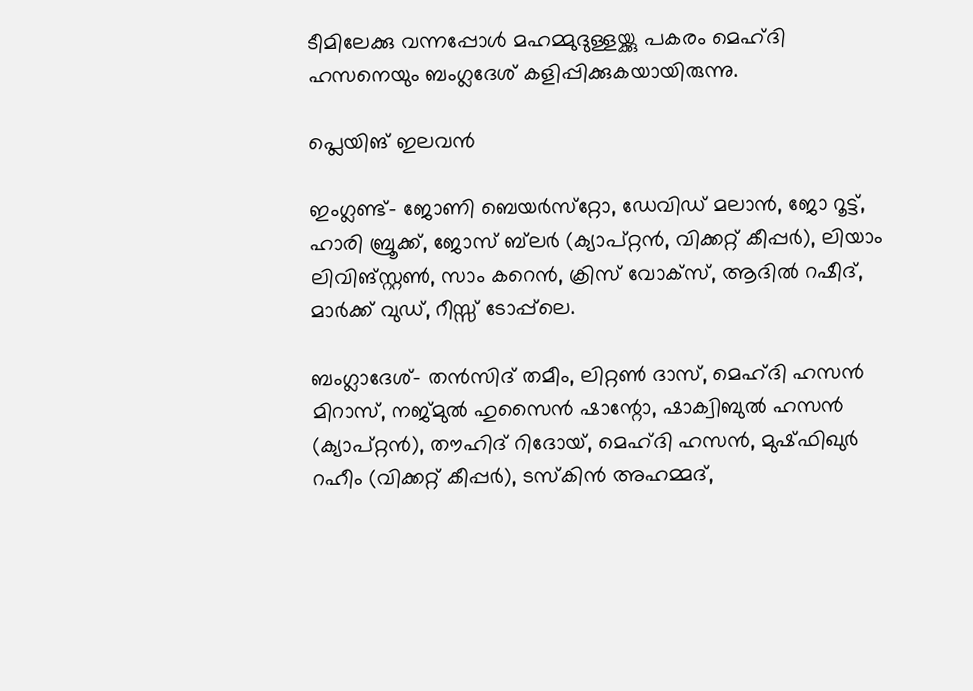ടീമിലേക്കു വന്നപ്പോള്‍ മഹമ്മുദുള്ളയ്ക്കു പകരം മെഹ്ദി ഹസനെയും ബംഗ്ലദേശ് കളിപ്പിക്കുകയായിരുന്നു.

പ്ലെയിങ് ഇലവന്‍

ഇംഗ്ലണ്ട്- ജോണി ബെയര്‍സ്‌റ്റോ, ഡേവിഡ് മലാന്‍, ജോ റൂട്ട്, ഹാരി ബ്രൂക്ക്, ജോസ് ബ്‌ലര്‍ (ക്യാപ്റ്റന്‍, വിക്കറ്റ് കീപ്പര്‍), ലിയാം ലിവിങ്സ്റ്റണ്‍, സാം കറെന്‍, ക്രിസ് വോക്‌സ്, ആദില്‍ റഷീദ്, മാര്‍ക്ക് വുഡ്, റീസ്സ് ടോപ്പ്‌ലെ.

ബംഗ്ലാദേശ്- തന്‍സിദ് തമീം, ലിറ്റണ്‍ ദാസ്, മെഹ്ദി ഹസന്‍ മിറാസ്, നജ്മുല്‍ ഹുസൈന്‍ ഷാന്റോ, ഷാക്വിബുല്‍ ഹസന്‍ (ക്യാപ്റ്റന്‍), തൗഹിദ് റിദോയ്, മെഹ്ദി ഹസന്‍, മുഷ്ഫിഖുര്‍ റഹീം (വിക്കറ്റ് കീപ്പര്‍), ടസ്‌കിന്‍ അഹമ്മദ്,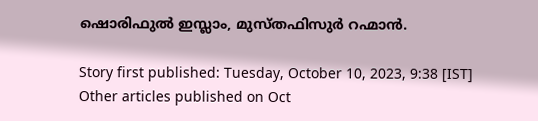ഷൊരിഫുല്‍ ഇസ്ലാം, മുസ്തഫിസുര്‍ റഹ്മാന്‍.

Story first published: Tuesday, October 10, 2023, 9:38 [IST]
Other articles published on Oct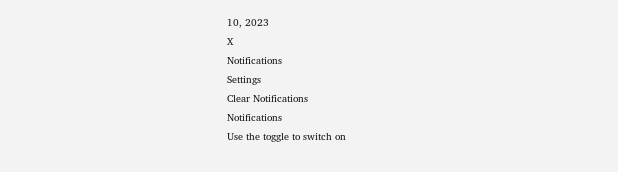10, 2023
X
Notifications
Settings
Clear Notifications
Notifications
Use the toggle to switch on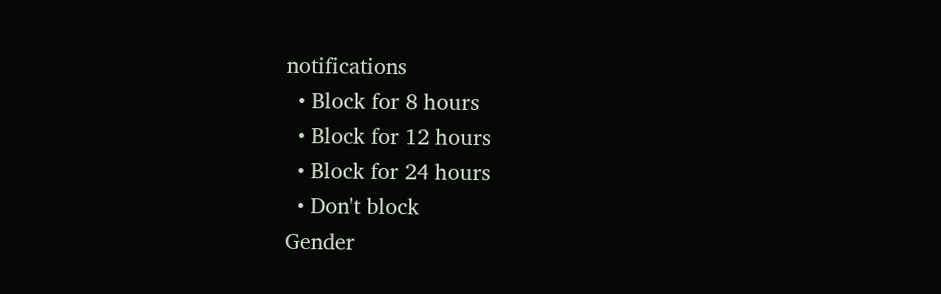notifications
  • Block for 8 hours
  • Block for 12 hours
  • Block for 24 hours
  • Don't block
Gender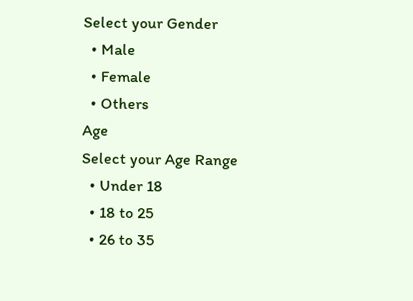Select your Gender
  • Male
  • Female
  • Others
Age
Select your Age Range
  • Under 18
  • 18 to 25
  • 26 to 35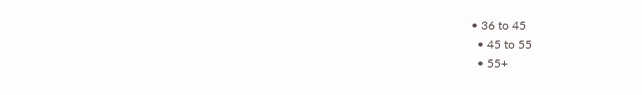• 36 to 45
  • 45 to 55
  • 55+